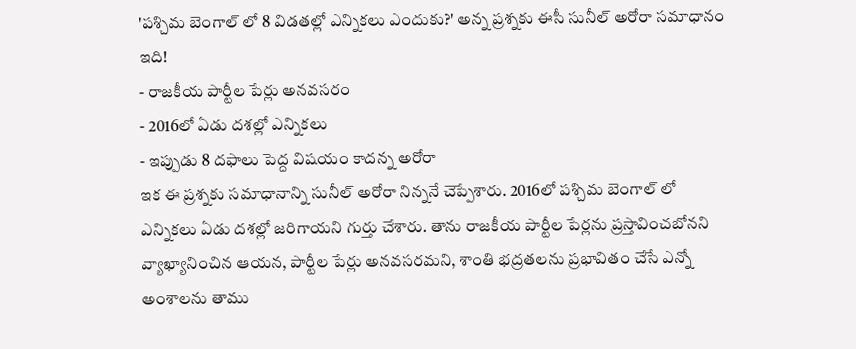'పశ్చిమ బెంగాల్ లో 8 విడతల్లో ఎన్నికలు ఎందుకు?' అన్న ప్రశ్నకు ఈసీ సునీల్ అరోరా సమాధానం ఇది!
- రాజకీయ పార్టీల పేర్లు అనవసరం
- 2016లో ఏడు దశల్లో ఎన్నికలు
- ఇప్పుడు 8 దఫాలు పెద్ద విషయం కాదన్న అరోరా
ఇక ఈ ప్రశ్నకు సమాధానాన్ని సునీల్ అరోరా నిన్ననే చెప్పేశారు. 2016లో పశ్చిమ బెంగాల్ లో ఎన్నికలు ఏడు దశల్లో జరిగాయని గుర్తు చేశారు. తాను రాజకీయ పార్టీల పేర్లను ప్రస్తావించబోనని వ్యాఖ్యానించిన ఆయన, పార్టీల పేర్లు అనవసరమని, శాంతి భద్రతలను ప్రభావితం చేసే ఎన్నో అంశాలను తాము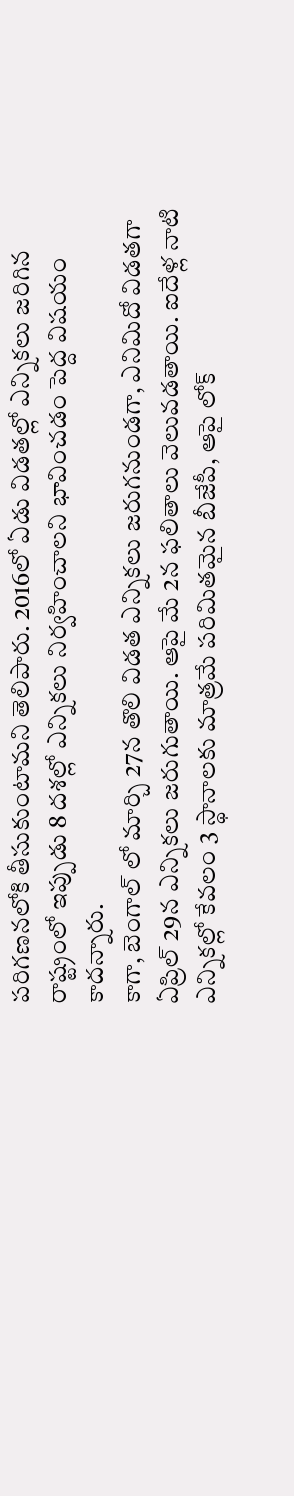పరిగణనలోకి తీసుకుంటామని తెలిపారు. 2016లో ఏడు విడతల్లో ఎన్నికలు జరిగిన రాష్ట్రంలో ఇప్పుడు 8 దశల్లో ఎన్నికలు నిర్వహించాలని భావించడం పెద్ద విషయం కాదన్నారు.
కాగా, బెంగాల్ లో మార్చి 27న తొలి విడత ఎన్నికలు జరుగనుండగా, ఎనిమిదో విడతగా ఏప్రిల్ 29న ఎన్నికలు జరుగుతాయి. ఆపై మే 2న ఫలితాలు వెలువడతాయి. ఐదేళ్ల నాటి ఎన్నికల్లో కేవలం 3 స్థానాలకు మాత్రమే పరిమితమైన బీజేపీ, ఆపై లోక్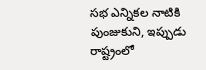సభ ఎన్నికల నాటికి పుంజుకుని, ఇప్పుడు రాష్ట్రంలో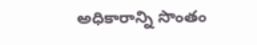అధికారాన్ని సొంతం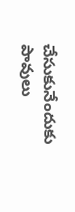చేసుకునేందుకు పావులు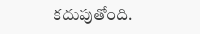కదుపుతోంది.